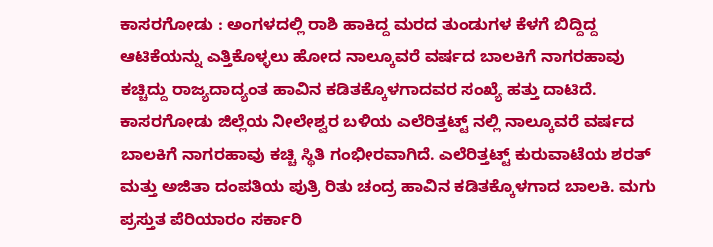ಕಾಸರಗೋಡು : ಅಂಗಳದಲ್ಲಿ ರಾಶಿ ಹಾಕಿದ್ದ ಮರದ ತುಂಡುಗಳ ಕೆಳಗೆ ಬಿದ್ದಿದ್ದ ಆಟಿಕೆಯನ್ನು ಎತ್ತಿಕೊಳ್ಳಲು ಹೋದ ನಾಲ್ಕೂವರೆ ವರ್ಷದ ಬಾಲಕಿಗೆ ನಾಗರಹಾವು ಕಚ್ಚಿದ್ದು ರಾಜ್ಯದಾದ್ಯಂತ ಹಾವಿನ ಕಡಿತಕ್ಕೊಳಗಾದವರ ಸಂಖ್ಯೆ ಹತ್ತು ದಾಟಿದೆ. ಕಾಸರಗೋಡು ಜಿಲ್ಲೆಯ ನೀಲೇಶ್ವರ ಬಳಿಯ ಎಲೆರಿತ್ತಟ್ಟ್ ನಲ್ಲಿ ನಾಲ್ಕೂವರೆ ವರ್ಷದ ಬಾಲಕಿಗೆ ನಾಗರಹಾವು ಕಚ್ಚಿ ಸ್ಥಿತಿ ಗಂಭೀರವಾಗಿದೆ. ಎಲೆರಿತ್ತಟ್ಟ್ ಕುರುವಾಟೆಯ ಶರತ್ ಮತ್ತು ಅಜಿತಾ ದಂಪತಿಯ ಪುತ್ರಿ ರಿತು ಚಂದ್ರ ಹಾವಿನ ಕಡಿತಕ್ಕೊಳಗಾದ ಬಾಲಕಿ. ಮಗು ಪ್ರಸ್ತುತ ಪೆರಿಯಾರಂ ಸರ್ಕಾರಿ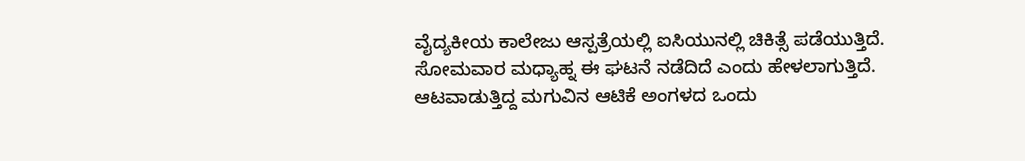ವೈದ್ಯಕೀಯ ಕಾಲೇಜು ಆಸ್ಪತ್ರೆಯಲ್ಲಿ ಐಸಿಯುನಲ್ಲಿ ಚಿಕಿತ್ಸೆ ಪಡೆಯುತ್ತಿದೆ.
ಸೋಮವಾರ ಮಧ್ಯಾಹ್ನ ಈ ಘಟನೆ ನಡೆದಿದೆ ಎಂದು ಹೇಳಲಾಗುತ್ತಿದೆ. ಆಟವಾಡುತ್ತಿದ್ದ ಮಗುವಿನ ಆಟಿಕೆ ಅಂಗಳದ ಒಂದು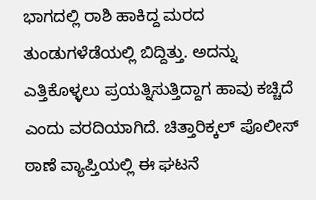ಭಾಗದಲ್ಲಿ ರಾಶಿ ಹಾಕಿದ್ದ ಮರದ ತುಂಡುಗಳೆಡೆಯಲ್ಲಿ ಬಿದ್ದಿತ್ತು. ಅದನ್ನು ಎತ್ತಿಕೊಳ್ಳಲು ಪ್ರಯತ್ನಿಸುತ್ತಿದ್ದಾಗ ಹಾವು ಕಚ್ಚಿದೆ ಎಂದು ವರದಿಯಾಗಿದೆ. ಚಿತ್ತಾರಿಕ್ಕಲ್ ಪೊಲೀಸ್ ಠಾಣೆ ವ್ಯಾಪ್ತಿಯಲ್ಲಿ ಈ ಘಟನೆ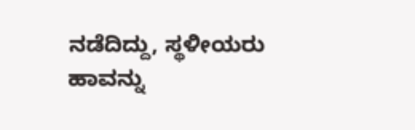ನಡೆದಿದ್ದು, ಸ್ಥಳೀಯರು ಹಾವನ್ನು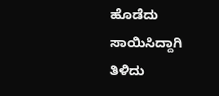ಹೊಡೆದು ಸಾಯಿಸಿದ್ದಾಗಿ ತಿಳಿದು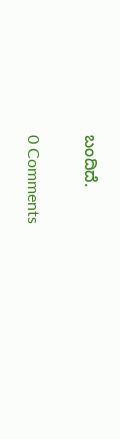ಬಂದಿದೆ.

0 Comments